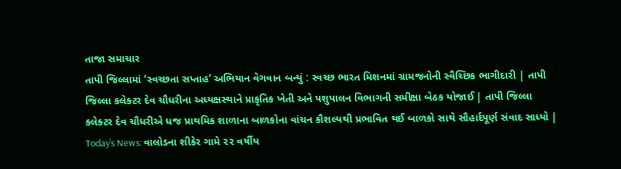તાજા સમાચાર
તાપી જિલ્લામાં ‘સ્વચ્છતા સપ્તાહ’ અભિયાન વેગવાન બન્યું : સ્વચ્છ ભારત મિશનમાં ગ્રામજનોની સ્વૈચ્છિક ભાગીદારી | તાપી જિલ્લા કલેક્ટર દેવ ચૌધરીના અધ્યક્ષસ્થાને પ્રાકૃતિક ખેતી અને પશુપાલન વિભાગની સમીક્ષા બેઠક યોજાઈ | તાપી જિલ્લા કલેક્ટર દેવ ચૌધરીએ ધજ પ્રાથમિક શાળાના બાળકોના વાંચન કૌશલ્યથી પ્રભાવિત થઈ બાળકો સાથે સૌહાર્દપૂર્ણ સંવાદ સાધ્યો | Today’s News: વાલોડના શીકેર ગામે ૨૨ વર્ષીય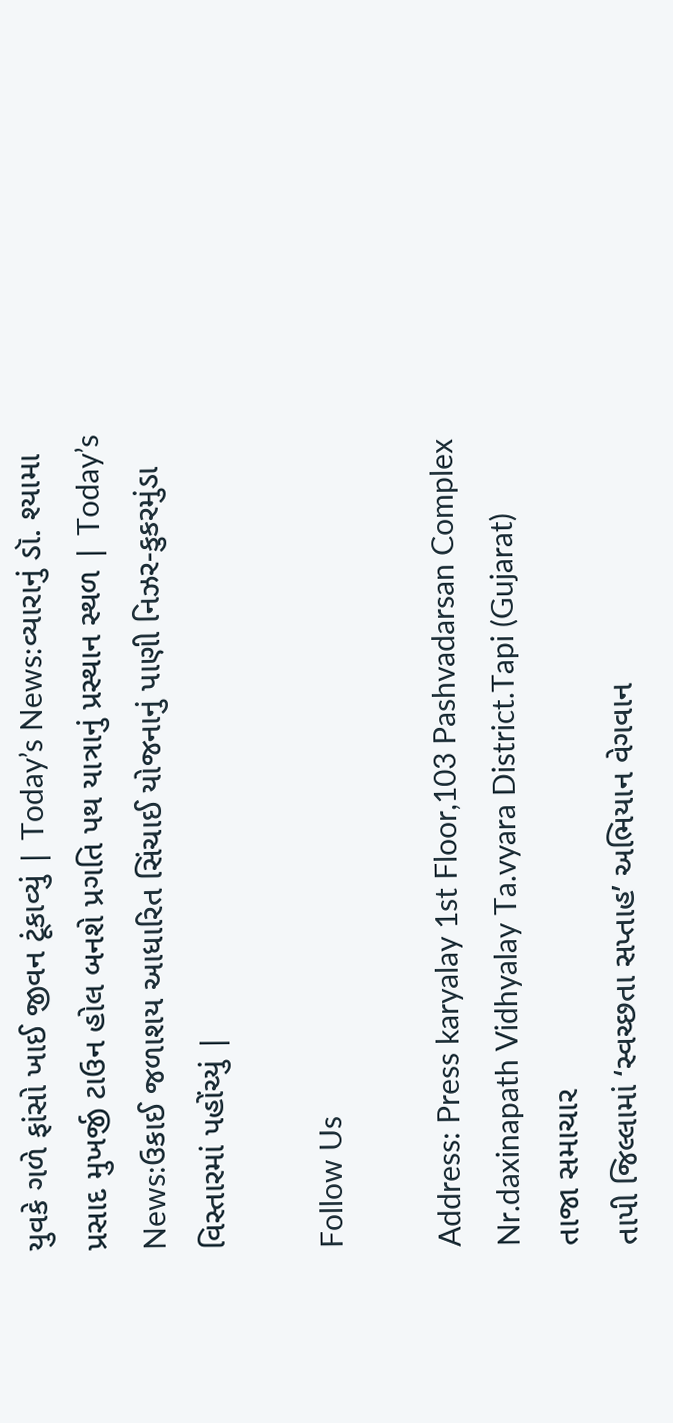યુવકે ગળે ફાંસો ખાઈ જીવન ટૂંકાવ્યું | Today’s News:વ્યારાનું ડૉ. શ્યામા પ્રસાદ મુખર્જી ટાઉન હોલ બનશે પ્રગતિ પથ યાત્રાનું પ્રસ્થાન સ્થળ | Today’s News:ઉકાઈ જળાશય આધારિત સિંચાઈ યોજનાનું પાણી નિઝર-કુકરમુંડા વિસ્તારમાં પહોંચ્યું |

Follow Us

Address: Press karyalay 1st Floor,103 Pashvadarsan Complex Nr.daxinapath Vidhyalay Ta.vyara District.Tapi (Gujarat)
તાજા સમાચાર
તાપી જિલ્લામાં ‘સ્વચ્છતા સપ્તાહ’ અભિયાન વેગવાન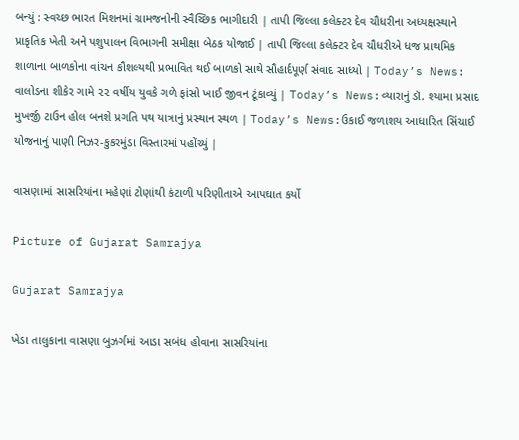બન્યું : સ્વચ્છ ભારત મિશનમાં ગ્રામજનોની સ્વૈચ્છિક ભાગીદારી | તાપી જિલ્લા કલેક્ટર દેવ ચૌધરીના અધ્યક્ષસ્થાને પ્રાકૃતિક ખેતી અને પશુપાલન વિભાગની સમીક્ષા બેઠક યોજાઈ | તાપી જિલ્લા કલેક્ટર દેવ ચૌધરીએ ધજ પ્રાથમિક શાળાના બાળકોના વાંચન કૌશલ્યથી પ્રભાવિત થઈ બાળકો સાથે સૌહાર્દપૂર્ણ સંવાદ સાધ્યો | Today’s News: વાલોડના શીકેર ગામે ૨૨ વર્ષીય યુવકે ગળે ફાંસો ખાઈ જીવન ટૂંકાવ્યું | Today’s News:વ્યારાનું ડૉ. શ્યામા પ્રસાદ મુખર્જી ટાઉન હોલ બનશે પ્રગતિ પથ યાત્રાનું પ્રસ્થાન સ્થળ | Today’s News:ઉકાઈ જળાશય આધારિત સિંચાઈ યોજનાનું પાણી નિઝર-કુકરમુંડા વિસ્તારમાં પહોંચ્યું |

વાસણામાં સાસરિયાંના મહેણાં ટોણાંથી કંટાળી પરિણીતાએ આપઘાત કર્યો

Picture of Gujarat Samrajya

Gujarat Samrajya

ખેડા તાલુકાના વાસણા બુઝર્ગમાં આડા સબંધ હોવાના સાસરિયાંના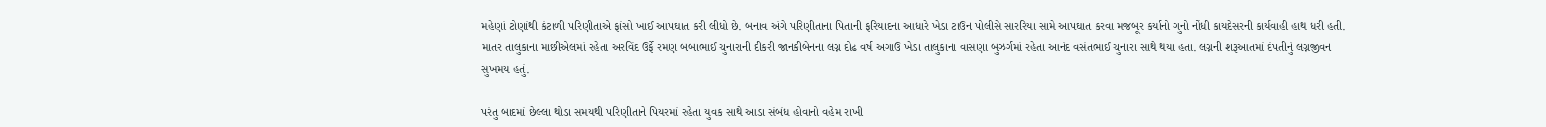મહેણાં ટોણાંથી કંટાળી પરિણીતાએ ફાંસો ખાઈ આપઘાત કરી લીધો છે. બનાવ અંગે પરિણીતાના પિતાની ફરિયાદના આધારે ખેડા ટાઉન પોલીસે સારરિયા સામે આપઘાત કરવા મજબૂર કર્યાનો ગુનો નોંધી કાયદેસરની કાર્યવાહી હાથ ધરી હતી. માતર તાલુકાના માછીએલમાં રહેતા અરવિંદ ઉર્ફે રમણ બબાભાઈ ચુનારાની દીકરી જાનકીબેનના લગ્ન દોઢ વર્ષ અગાઉ ખેડા તાલુકાના વાસણા બુઝર્ગમાં રહેતા આનંદ વસંતભાઈ ચુનારા સાથે થયા હતા. લગ્નની શરૂઆતમાં દંપતીનું લગ્નજીવન સુખમય હતું.

પરંતુ બાદમાં છેલ્લા થોડા સમયથી પરિણીતાને પિયરમાં રહેતા યુવક સાથે આડા સંબંધ હોવાનો વહેમ રાખી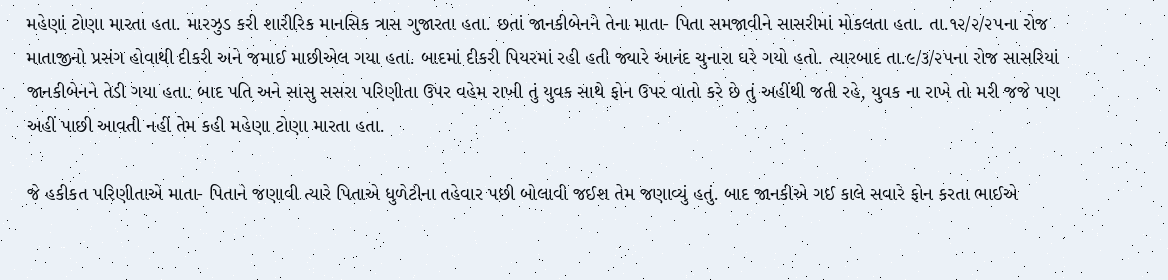મહેણાં ટોણા મારતા હતા. મારઝુડ કરી શારીરિક માનસિક ત્રાસ ગુજારતા હતા. છતાં જાનકીબેનને તેના માતા- પિતા સમજાવીને સાસરીમાં મોકલતા હતા. તા.૧૨/૨/૨૫ના રોજ માતાજીનો પ્રસંગ હોવાથી દીકરી અને જમાઈ માછીએલ ગયા હતા. બાદમાં દીકરી પિયરમાં રહી હતી જ્યારે આનંદ ચુનારા ઘરે ગયો હતો. ત્યારબાદ તા.૯/૩/૨૫ના રોજ સાસરિયાં જાનકીબેનને તેડી ગયા હતા. બાદ પતિ અને સાસુ સસરા પરિણીતા ઉપર વહેમ રાખી તું યુવક સાથે ફોન ઉપર વાતો કરે છે તું અહીંથી જતી રહે, યુવક ના રાખે તો મરી જજે પણ અહીં પાછી આવતી નહીં તેમ કહી મહેણા ટોણા મારતા હતા.

જે હકીકત પરિણીતાએ માતા- પિતાને જણાવી ત્યારે પિતાએ ધુળેટીના તહેવાર પછી બોલાવી જઈશ તેમ જણાવ્યું હતું. બાદ જાનકીએ ગઈ કાલે સવારે ફોન કરતા ભાઈએ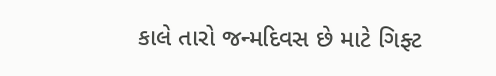કાલે તારો જન્મદિવસ છે માટે ગિફ્ટ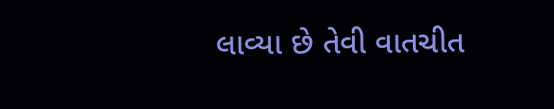લાવ્યા છે તેવી વાતચીત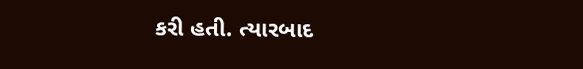કરી હતી. ત્યારબાદ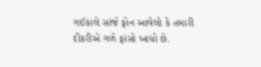ગઈકાલે સાંજે ફોન આવેલો કે તમારી દીકરીએ ગળે ફાંસો ખાધો છે.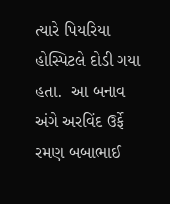ત્યારે પિયરિયા હોસ્પિટલે દોડી ગયા હતા.  આ બનાવ અંગે અરવિંદ ઉર્ફે રમણ બબાભાઈ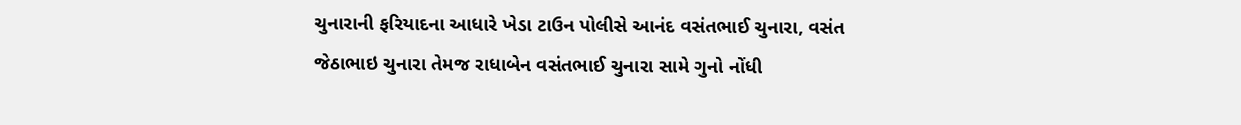ચુનારાની ફરિયાદના આધારે ખેડા ટાઉન પોલીસે આનંદ વસંતભાઈ ચુનારા, વસંત જેઠાભાઇ ચુનારા તેમજ રાધાબેન વસંતભાઈ ચુનારા સામે ગુનો નોંધી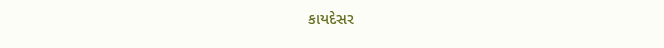કાયદેસર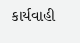કાર્યવાહી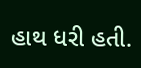હાથ ધરી હતી.